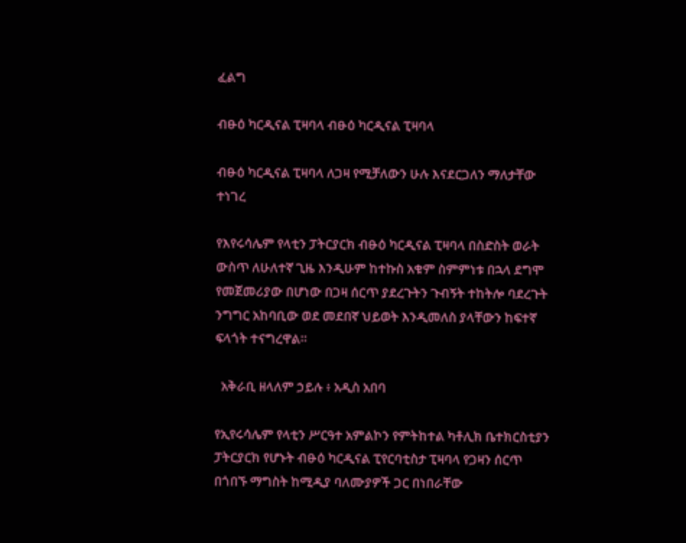ፈልግ

ብፁዕ ካርዲናል ፒዛባላ ብፁዕ ካርዲናል ፒዛባላ

ብፁዕ ካርዲናል ፒዛባላ ለጋዛ የሚቻለውን ሁሉ እናደርጋለን ማለታቸው ተነገረ

የእየሩሳሌም የላቲን ፓትርያርክ ብፁዕ ካርዲናል ፒዛባላ በስድስት ወራት ውስጥ ለሁለተኛ ጊዜ እንዲሁም ከተኩስ አቁም ስምምነቱ በኋላ ደግሞ የመጀመሪያው በሆነው በጋዛ ሰርጥ ያደረጉትን ጉብኝት ተከትሎ ባደረጉት ንግግር አከባቢው ወደ መደበኛ ህይወት እንዲመለስ ያላቸውን ከፍተኛ ፍላጎት ተናግረዋል።

  አቅራቢ ዘላለም ኃይሉ ፥ አዲስ አበባ

የኢየሩሳሌም የላቲን ሥርዓተ አምልኮን የምትከተል ካቶሊክ ቤተክርስቲያን ፓትርያርክ የሆኑት ብፁዕ ካርዲናል ፒየርባቲስታ ፒዛባላ የጋዛን ሰርጥ በጎበኙ ማግስት ከሚዲያ ባለሙያዎች ጋር በነበራቸው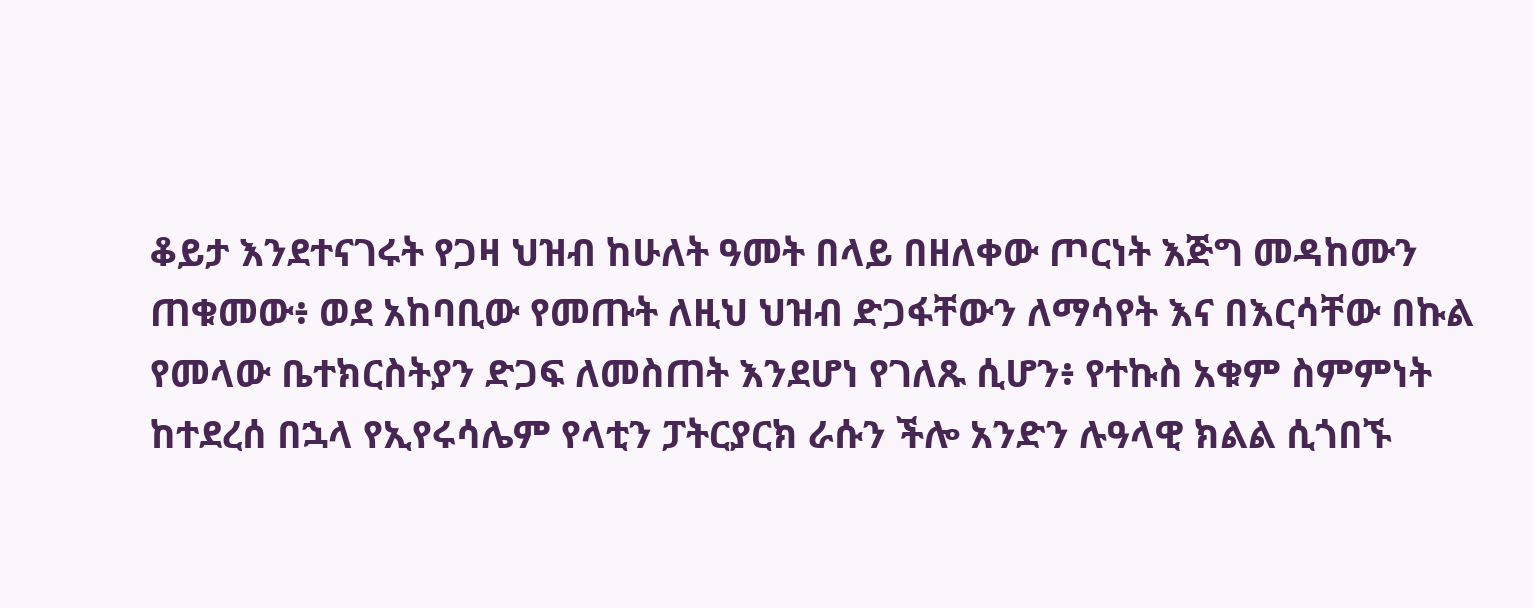ቆይታ እንደተናገሩት የጋዛ ህዝብ ከሁለት ዓመት በላይ በዘለቀው ጦርነት እጅግ መዳከሙን ጠቁመው፥ ወደ አከባቢው የመጡት ለዚህ ህዝብ ድጋፋቸውን ለማሳየት እና በእርሳቸው በኩል የመላው ቤተክርስትያን ድጋፍ ለመስጠት እንደሆነ የገለጹ ሲሆን፥ የተኩስ አቁም ስምምነት ከተደረሰ በኋላ የኢየሩሳሌም የላቲን ፓትርያርክ ራሱን ችሎ አንድን ሉዓላዊ ክልል ሲጎበኙ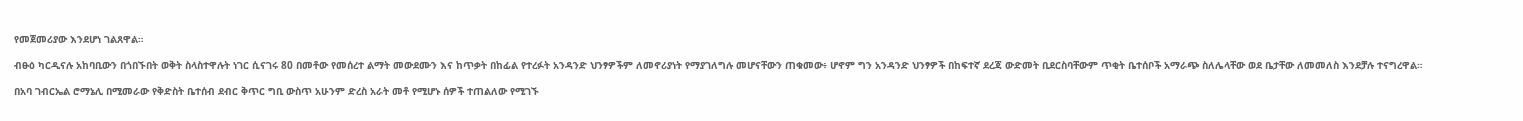የመጀመሪያው እንደሆነ ገልጸዋል።

ብፁዕ ካርዲናሉ አከባቢውን በጎበኙበት ወቅት ስላስተዋሉት ነገር ሲናገሩ 80 በመቶው የመሰረተ ልማት መውደሙን እና ከጥቃት በከፊል የተረፉት አንዳንድ ህንፃዎችም ለመኖሪያነት የማያገለግሉ መሆናቸውን ጠቁመው፥ ሆኖም ግን አንዳንድ ህንፃዎች በከፍተኛ ደረጃ ውድመት ቢደርስባቸውም ጥቂት ቤተሰቦች አማራጭ ስለሌላቸው ወደ ቤታቸው ለመመለስ እንደቻሉ ተናግረዋል።

በአባ ገብርኤል ሮማኔሊ በሚመራው የቅድስት ቤተሰብ ደብር ቅጥር ግቢ ውስጥ አሁንም ድረስ አራት መቶ የሚሆኑ ሰዎች ተጠልለው የሚገኙ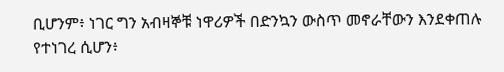ቢሆንም፥ ነገር ግን አብዛኞቹ ነዋሪዎች በድንኳን ውስጥ መኖራቸውን እንደቀጠሉ የተነገረ ሲሆን፥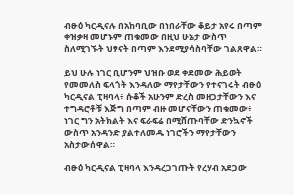ብፁዕ ካርዲናሉ በአከባቢው በነበራቸው ቆይታ አየሩ በጣም ቀዝቃዛ መሆኑም ጠቁመው በዚህ ሁኔታ ውስጥ ስለሚገኙት ህፃናት በጣም እንደሚያሳስባቸው ገልጸዋል።

ይህ ሁሉ ነገር ቢሆንም ህዝቡ ወደ ቀደመው ሕይወት የመመለስ ፍላጎት እንዳለው ማየታቸውን የተናገሩት ብፁዕ ካርዲናል ፒዛባላ፥ ሱቆች አሁንም ድረስ መዘጋታቸውን እና ተግዳሮቶቹ እጅግ በጣም ብዙ መሆናቸውን ጠቁመው፥ ነገር ግን አትክልት እና ፍራፍሬ በሚሸጡባቸው ድንኳኖች ውስጥ አንዳንድ ያልተለመዱ ነገሮችን ማየታቸውን አስታውሰዋል።

ብፁዕ ካርዲናል ፒዛባላ እንዳረጋገጡት የረሃብ አደጋው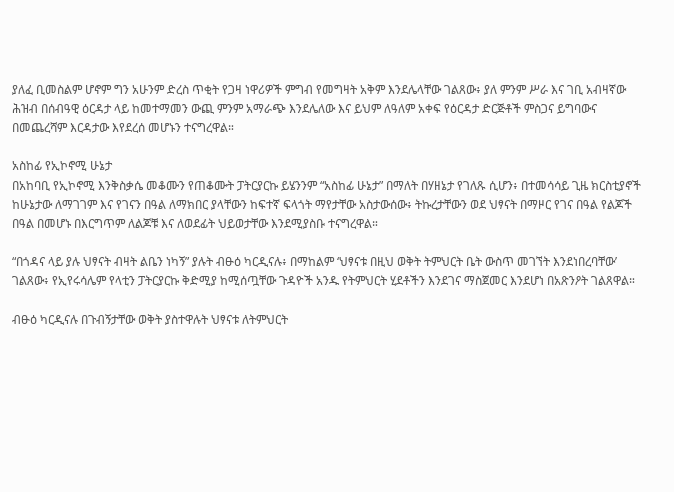ያለፈ ቢመስልም ሆኖም ግን አሁንም ድረስ ጥቂት የጋዛ ነዋሪዎች ምግብ የመግዛት አቅም እንደሌላቸው ገልጸው፥ ያለ ምንም ሥራ እና ገቢ አብዛኛው ሕዝብ በሰብዓዊ ዕርዳታ ላይ ከመተማመን ውጪ ምንም አማራጭ እንደሌለው እና ይህም ለዓለም አቀፍ የዕርዳታ ድርጅቶች ምስጋና ይግባውና በመጨረሻም እርዳታው እየደረሰ መሆኑን ተናግረዋል።

አስከፊ የኢኮኖሚ ሁኔታ
በአከባቢ የኢኮኖሚ እንቅስቃሴ መቆሙን የጠቆሙት ፓትርያርኩ ይሄንንም “አስከፊ ሁኔታ” በማለት በሃዘኔታ የገለጹ ሲሆን፥ በተመሳሳይ ጊዜ ክርስቲያኖች ከሁኔታው ለማገገም እና የገናን በዓል ለማክበር ያላቸውን ከፍተኛ ፍላጎት ማየታቸው አስታውሰው፥ ትኩረታቸውን ወደ ህፃናት በማዞር የገና በዓል የልጆች በዓል በመሆኑ በእርግጥም ለልጆቹ እና ለወደፊት ህይወታቸው እንደሚያስቡ ተናግረዋል።

“በጎዳና ላይ ያሉ ህፃናት ብዛት ልቤን ነካኝ” ያሉት ብፁዕ ካርዲናሉ፥ በማከልም ‘ህፃናቱ በዚህ ወቅት ትምህርት ቤት ውስጥ መገኘት እንደነበረባቸው’ ገልጸው፥ የኢየሩሳሌም የላቲን ፓትርያርኩ ቅድሚያ ከሚሰጧቸው ጉዳዮች አንዱ የትምህርት ሂደቶችን እንደገና ማስጀመር እንደሆነ በአጽንዖት ገልጸዋል።

ብፁዕ ካርዲናሉ በጉብኝታቸው ወቅት ያስተዋሉት ህፃናቱ ለትምህርት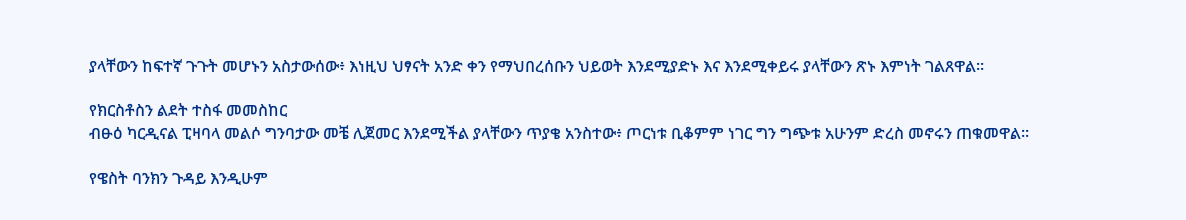ያላቸውን ከፍተኛ ጉጉት መሆኑን አስታውሰው፥ እነዚህ ህፃናት አንድ ቀን የማህበረሰቡን ህይወት እንደሚያድኑ እና እንደሚቀይሩ ያላቸውን ጽኑ እምነት ገልጸዋል።

የክርስቶስን ልደት ተስፋ መመስከር
ብፁዕ ካርዲናል ፒዛባላ መልሶ ግንባታው መቼ ሊጀመር እንደሚችል ያላቸውን ጥያቄ አንስተው፥ ጦርነቱ ቢቆምም ነገር ግን ግጭቱ አሁንም ድረስ መኖሩን ጠቁመዋል።

የዌስት ባንክን ጉዳይ እንዲሁም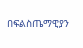በፍልስጤማዊያን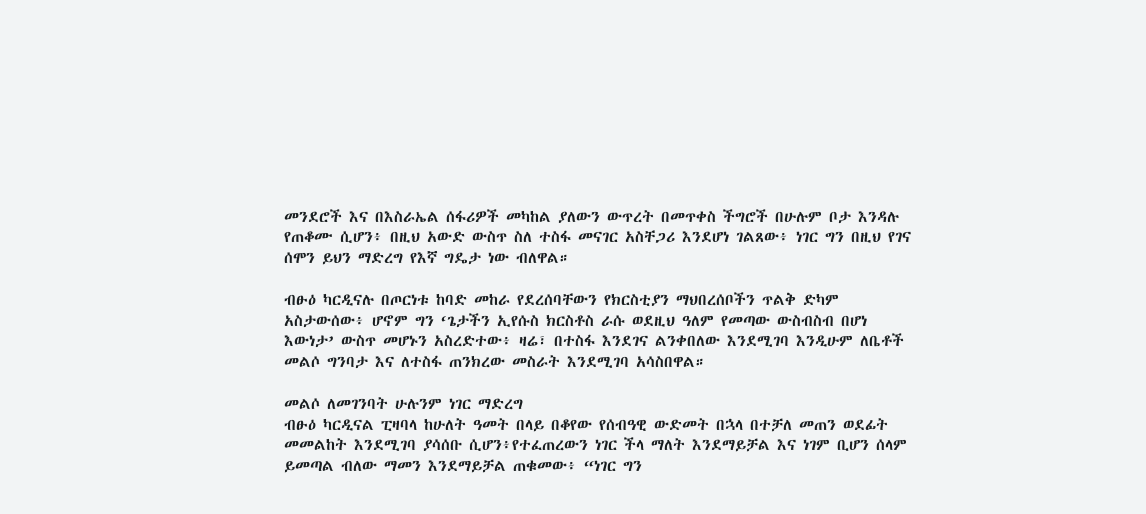መንደሮች እና በእስራኤል ሰፋሪዎች መካከል ያለውን ውጥረት በመጥቀስ ችግሮች በሁሉም ቦታ እንዳሉ የጠቆሙ ሲሆን፥ በዚህ አውድ ውስጥ ስለ ተስፋ መናገር አስቸጋሪ እንደሆነ ገልጸው፥ ነገር ግን በዚህ የገና ሰሞን ይህን ማድረግ የእኛ ግዴታ ነው ብለዋል።

ብፁዕ ካርዲናሉ በጦርነቱ ከባድ መከራ የደረሰባቸውን የክርስቲያን ማህበረሰቦችን ጥልቅ ድካም አስታውሰው፥ ሆኖም ግን ‘ጌታችን ኢየሱስ ክርስቶስ ራሱ ወደዚህ ዓለም የመጣው ውስብስብ በሆነ እውነታ’ ውስጥ መሆኑን አስረድተው፥ ዛሬ፣ በተስፋ እንደገና ልንቀበለው እንደሚገባ እንዲሁም ለቤቶች መልሶ ግንባታ እና ለተስፋ ጠንክረው መስራት እንደሚገባ አሳስበዋል።

መልሶ ለመገንባት ሁሉንም ነገር ማድረግ
ብፁዕ ካርዲናል ፒዛባላ ከሁለት ዓመት በላይ በቆየው የሰብዓዊ ውድመት በኋላ በተቻለ መጠን ወደፊት መመልከት እንደሚገባ ያሳሰቡ ሲሆን፥የተፈጠረውን ነገር ችላ ማለት እንደማይቻል እና ነገም ቢሆን ሰላም ይመጣል ብለው ማመን እንደማይቻል ጠቁመው፥ “ነገር ግን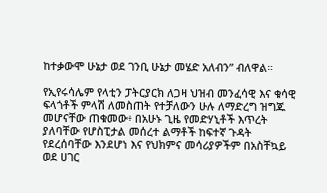ከተቃውሞ ሁኔታ ወደ ገንቢ ሁኔታ መሄድ አለብን” ብለዋል።

የኢየሩሳሌም የላቲን ፓትርያርክ ለጋዛ ህዝብ መንፈሳዊ እና ቁሳዊ ፍላጎቶች ምላሽ ለመስጠት የተቻለውን ሁሉ ለማድረግ ዝግጁ መሆናቸው ጠቁመው፥ በአሁኑ ጊዜ የመድሃኒቶች እጥረት ያለባቸው የሆስፒታል መሰረተ ልማቶች ከፍተኛ ጉዳት የደረሰባቸው እንደሆነ እና የህክምና መሳሪያዎችም በአስቸኳይ ወደ ሀገር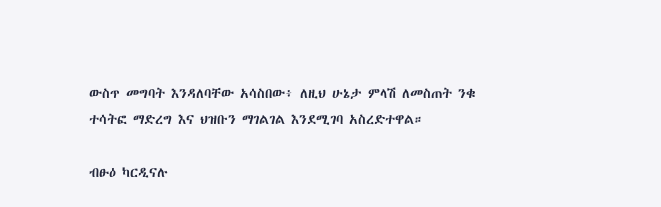ውስጥ መግባት እንዳለባቸው አሳስበው፥ ለዚህ ሁኔታ ምላሽ ለመስጠት ንቁ ተሳትፎ ማድረግ እና ህዝቡን ማገልገል እንደሚገባ አስረድተዋል።

ብፁዕ ካርዲናሉ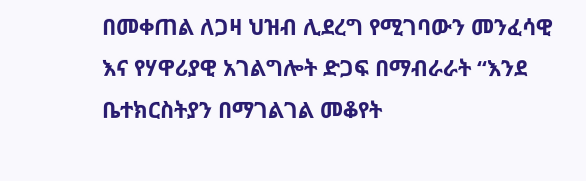በመቀጠል ለጋዛ ህዝብ ሊደረግ የሚገባውን መንፈሳዊ እና የሃዋሪያዊ አገልግሎት ድጋፍ በማብራራት “እንደ ቤተክርስትያን በማገልገል መቆየት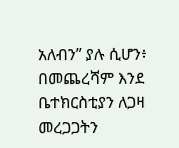አለብን” ያሉ ሲሆን፥ በመጨረሻም እንደ ቤተክርስቲያን ለጋዛ መረጋጋትን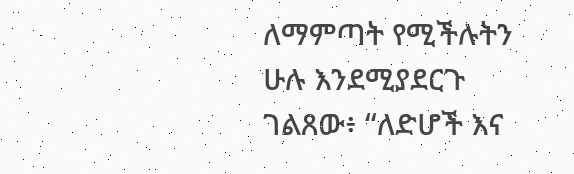ለማምጣት የሚችሉትን ሁሉ እንደሚያደርጉ ገልጸው፥ “ለድሆች እና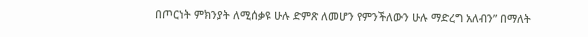በጦርነት ምክንያት ለሚሰቃዩ ሁሉ ድምጽ ለመሆን የምንችለውን ሁሉ ማድረግ አለብን” በማለት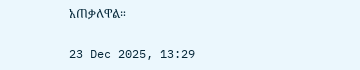አጠቃለዋል።

23 Dec 2025, 13:29